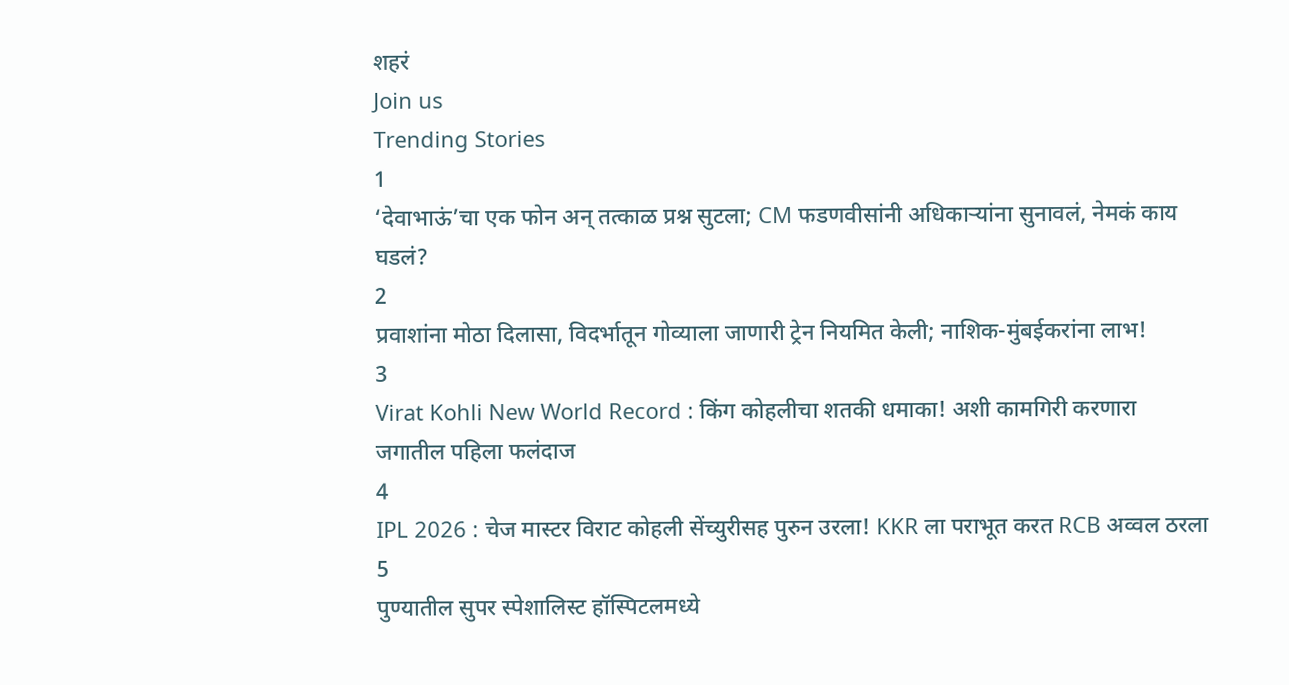शहरं
Join us
Trending Stories
1
‘देवाभाऊं’चा एक फोन अन् तत्काळ प्रश्न सुटला; CM फडणवीसांनी अधिकाऱ्यांना सुनावलं, नेमकं काय घडलं?
2
प्रवाशांना मोठा दिलासा, विदर्भातून गोव्याला जाणारी ट्रेन नियमित केली; नाशिक-मुंबईकरांना लाभ!
3
Virat Kohli New World Record : किंग कोहलीचा शतकी धमाका! अशी कामगिरी करणारा जगातील पहिला फलंदाज
4
IPL 2026 : चेज मास्टर विराट कोहली सेंच्युरीसह पुरुन उरला! KKR ला पराभूत करत RCB अव्वल ठरला
5
पुण्यातील सुपर स्पेशालिस्ट हॉस्पिटलमध्ये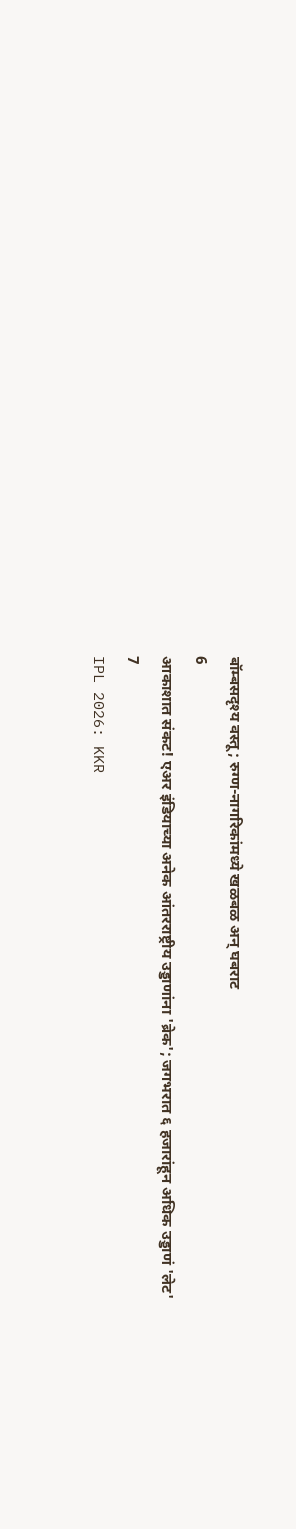बॉम्बसदृश्य वस्तू; रुग्ण-नागरिकांमध्ये खळबळ अन् घबराट
6
आकाशात संकट! एअर इंडियाच्या अनेक आंतरराष्ट्रीय उड्डाणांना 'ब्रेक'; जगभरात ६ हजारांहून अधिक उड्डाणं 'लेट'
7
IPL 2026: KKR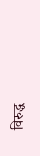विरुद्ध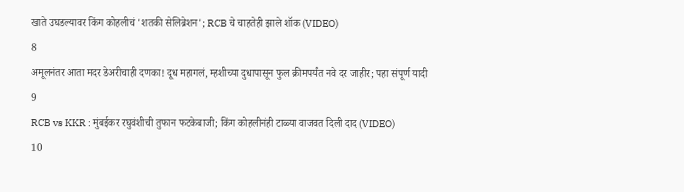खाते उघडल्यावर किंग कोहलीचं 'शतकी सेलिब्रेशन'; RCB चे चाहतेही झाले शॉक (VIDEO)
8
अमूलनंतर आता मदर डेअरीचाही दणका! दूध महागलं, म्हशीच्या दुधापासून फुल क्रीमपर्यंत नवे दर जाहीर; पहा संपूर्ण यादी
9
RCB vs KKR : मुंबईकर रघुवंशीची तुफान फटकेबाजी; किंग कोहलीनंही टाळ्या वाजवत दिली दाद (VIDEO)
10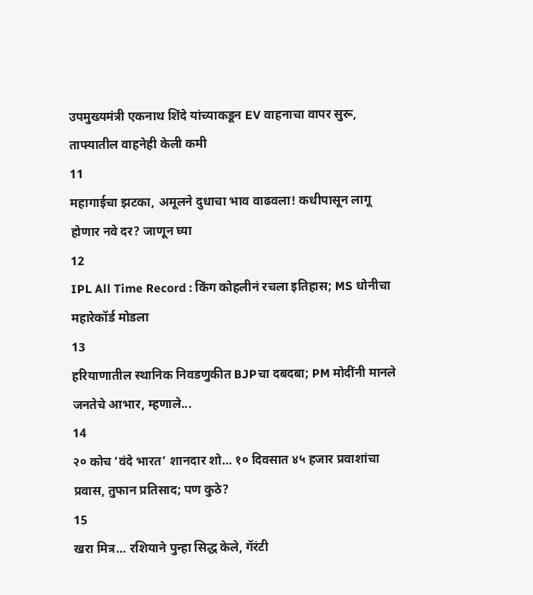उपमुख्यमंत्री एकनाथ शिंदे यांच्याकडून EV वाहनाचा वापर सुरू, ताफ्यातील वाहनेही केली कमी
11
महागाईचा झटका, अमूलने दुधाचा भाव वाढवला! कधीपासून लागू होणार नवे दर? जाणून घ्या
12
IPL All Time Record : किंग कोहलीनं रचला इतिहास; MS धोनीचा महारेकॉर्ड मोडला
13
हरियाणातील स्थानिक निवडणुकीत BJPचा दबदबा; PM मोदींनी मानले जनतेचे आभार, म्हणाले...
14
२० कोच ‘वंदे भारत’ शानदार शो… १० दिवसात ४५ हजार प्रवाशांचा प्रवास, तुफान प्रतिसाद; पण कुठे?
15
खरा मित्र… रशियाने पुन्हा सिद्ध केले, गॅरंटी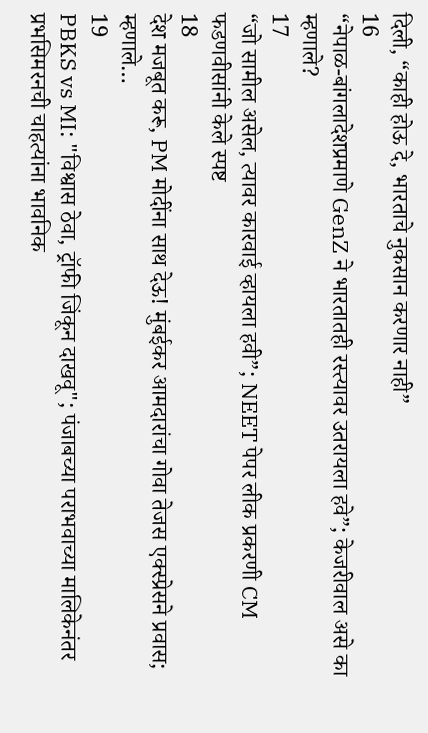दिली, “काही होऊ दे, भारताचे नुकसान करणार नाही”
16
“नेपाळ-बांगलादेशप्रमाणे GenZ ने भारतातही रस्त्यावर उतरायला हवे”; केजरीवाल असे का म्हणाले?
17
“जो सामील असेल, त्यावर कारवाई व्हायला हवी”; NEET पेपर लीक प्रकरणी CM फडणवीसांनी केले स्पष्ट
18
देश मजबूत करू, PM मोदींना साथ देऊ! मुंबईकर आमदारांचा गोवा तेजस एक्स्प्रेसने प्रवास; म्हणाले…
19
PBKS vs MI: "विश्वास ठेवा, ट्रॉफी जिंकून दाखवू"; पंजाबच्या पराभवाच्या मालिकेनंतर प्रभसिमरनची चाहत्यांना भावनिक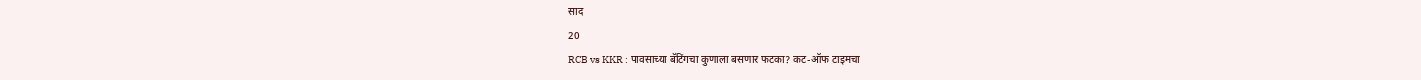साद
20
RCB vs KKR : पावसाच्या बॅटिंगचा कुणाला बसणार फटका? कट-ऑफ टाइमचा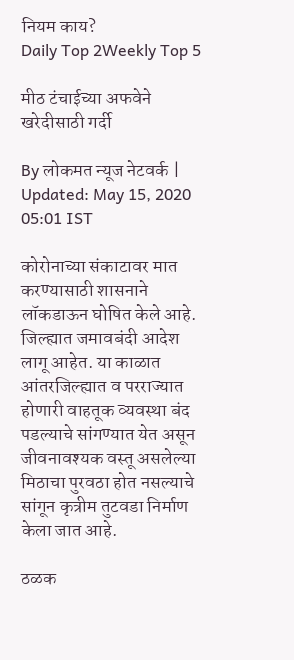नियम काय?
Daily Top 2Weekly Top 5

मीठ टंचाईच्या अफवेने खरेदीसाठी गर्दी

By लोकमत न्यूज नेटवर्क | Updated: May 15, 2020 05:01 IST

कोरोनाच्या संकाटावर मात करण्यासाठी शासनाने लॉकडाऊन घोषित केले आहे. जिल्ह्यात जमावबंदी आदेश लागू आहेत. या काळात आंतरजिल्ह्यात व परराज्यात होणारी वाहतूक व्यवस्था बंद पडल्याचे सांगण्यात येत असून जीवनावश्यक वस्तू असलेल्या मिठाचा पुरवठा होत नसल्याचे सांगून कृत्रीम तुटवडा निर्माण केला जात आहे.

ठळक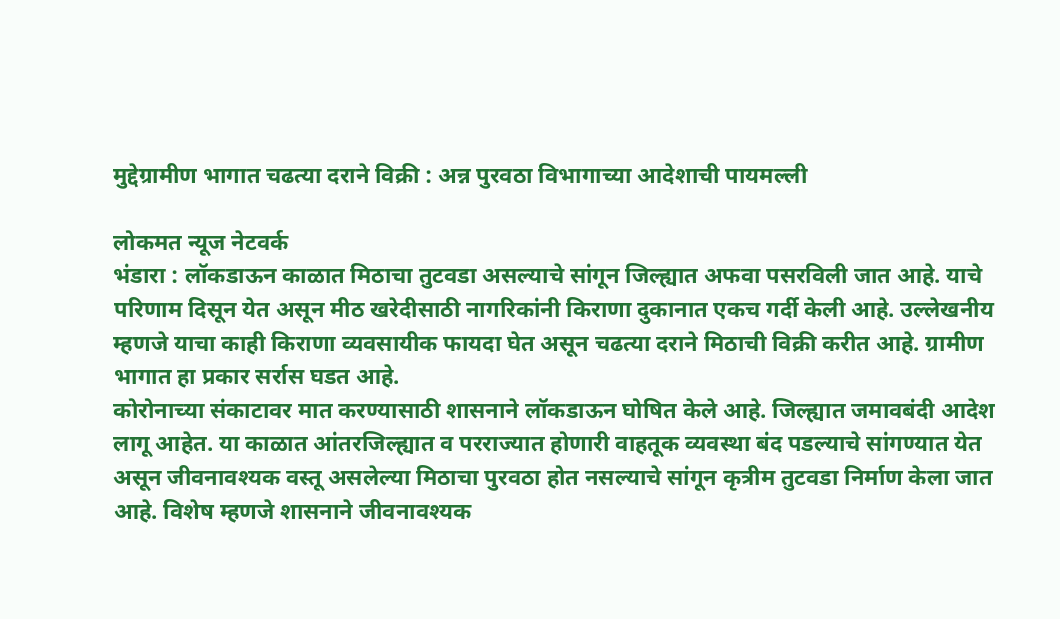मुद्देग्रामीण भागात चढत्या दराने विक्री : अन्न पुरवठा विभागाच्या आदेशाची पायमल्ली

लोकमत न्यूज नेटवर्क
भंडारा : लॉकडाऊन काळात मिठाचा तुटवडा असल्याचे सांगून जिल्ह्यात अफवा पसरविली जात आहे. याचे परिणाम दिसून येत असून मीठ खरेदीसाठी नागरिकांनी किराणा दुकानात एकच गर्दी केली आहे. उल्लेखनीय म्हणजे याचा काही किराणा व्यवसायीक फायदा घेत असून चढत्या दराने मिठाची विक्री करीत आहे. ग्रामीण भागात हा प्रकार सर्रास घडत आहे.
कोरोनाच्या संकाटावर मात करण्यासाठी शासनाने लॉकडाऊन घोषित केले आहे. जिल्ह्यात जमावबंदी आदेश लागू आहेत. या काळात आंतरजिल्ह्यात व परराज्यात होणारी वाहतूक व्यवस्था बंद पडल्याचे सांगण्यात येत असून जीवनावश्यक वस्तू असलेल्या मिठाचा पुरवठा होत नसल्याचे सांगून कृत्रीम तुटवडा निर्माण केला जात आहे. विशेष म्हणजे शासनाने जीवनावश्यक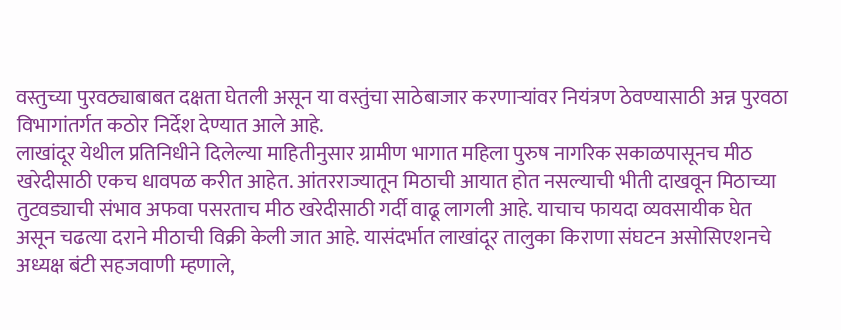वस्तुच्या पुरवठ्याबाबत दक्षता घेतली असून या वस्तुंचा साठेबाजार करणाऱ्यांवर नियंत्रण ठेवण्यासाठी अन्न पुरवठा विभागांतर्गत कठोर निर्देश देण्यात आले आहे.
लाखांदूर येथील प्रतिनिधीने दिलेल्या माहितीनुसार ग्रामीण भागात महिला पुरुष नागरिक सकाळपासूनच मीठ खरेदीसाठी एकच धावपळ करीत आहेत. आंतरराज्यातून मिठाची आयात होत नसल्याची भीती दाखवून मिठाच्या तुटवड्याची संभाव अफवा पसरताच मीठ खरेदीसाठी गर्दी वाढू लागली आहे. याचाच फायदा व्यवसायीक घेत असून चढत्या दराने मीठाची विक्री केली जात आहे. यासंदर्भात लाखांदूर तालुका किराणा संघटन असोसिएशनचे अध्यक्ष बंटी सहजवाणी म्हणाले,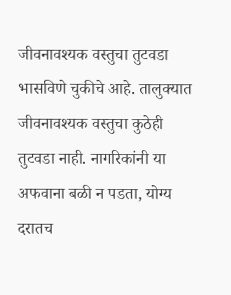जीवनावश्यक वस्तुचा तुटवडा भासविणे चुकीचे आहे. तालुक्यात जीवनावश्यक वस्तुचा कुठेही तुटवडा नाही. नागरिकांनी या अफवाना बळी न पडता, योग्य दरातच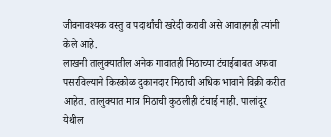जीवनावश्यक वस्तु व पदार्थांची खरेदी करावी असे आवाहनही त्यांनी केले आहे.
लाखनी तालुक्यातील अनेक गावातही मिठाच्या टंचाईबाबत अफवा पसरविल्याने किरकोळ दुकानदार मिठाची अधिक भावाने विक्री करीत आहेत. तालुक्यात मात्र मिठाची कुठलीही टंचाई नाही. पालांदूर येथील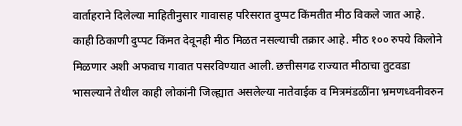वार्ताहराने दिलेल्या माहितीनुसार गावासह परिसरात दुप्पट किंमतीत मीठ विकले जात आहे. काही ठिकाणी दुप्पट किंमत देवूनही मीठ मिळत नसल्याची तक्रार आहे. मीठ १०० रुपये किलोने मिळणार अशी अफवाच गावात पसरविण्यात आली. छत्तीसगढ राज्यात मीठाचा तुटवडा भासल्याने तेथील काही लोकांनी जिल्ह्यात असलेल्या नातेवाईक व मित्रमंडळींना भ्रमणध्वनीवरुन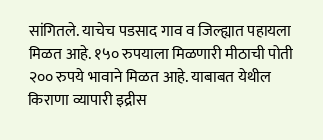सांगितले. याचेच पडसाद गाव व जिल्ह्यात पहायला मिळत आहे. १५० रुपयाला मिळणारी मीठाची पोती २०० रुपये भावाने मिळत आहे. याबाबत येथील किराणा व्यापारी इद्रीस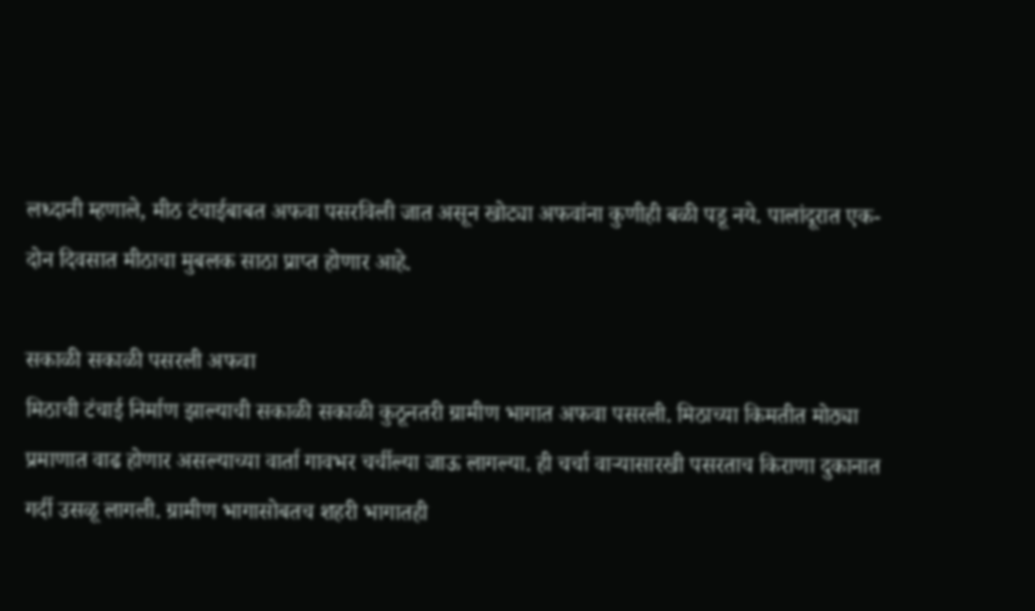लध्दानी म्हणाले, मीठ टंचाईबाबत अफवा पसरविली जात असून खोट्या अफवांना कुणीही बळी पडू नये. पालांदूरात एक-दोन दिवसात मीठाचा मुबलक साठा प्राप्त होणार आहे.

सकाळी सकाळी पसरली अफवा
मिठाची टंचाई निर्माण झाल्याची सकाळी सकाळी कुठूनतरी ग्रामीण भागात अफवा पसरली. मिठाच्या किमतीत मोठ्या प्रमाणात वाढ होणार असल्याच्या वार्ता गावभर चर्चील्या जाऊ लागल्या. ही चर्चा वाऱ्यासारखी पसरताच किराणा दुकानात गर्दी उसळू लागली. ग्रामीण भागासोबतच शहरी भागातही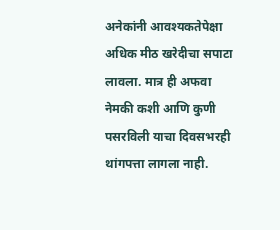अनेकांनी आवश्यकतेपेक्षा अधिक मीठ खरेदीचा सपाटा लावला. मात्र ही अफवा नेमकी कशी आणि कुणी पसरविली याचा दिवसभरही थांगपत्ता लागला नाही.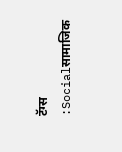टॅग्स :Socialसामाजिक